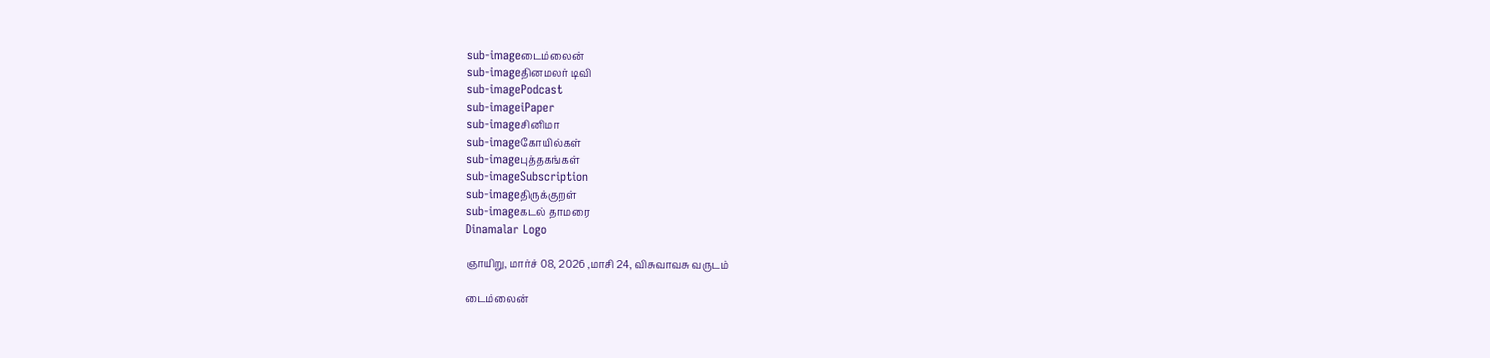sub-imageடைம்லைன்
sub-imageதினமலர் டிவி
sub-imagePodcast
sub-imageiPaper
sub-imageசினிமா
sub-imageகோயில்கள்
sub-imageபுத்தகங்கள்
sub-imageSubscription
sub-imageதிருக்குறள்
sub-imageகடல் தாமரை
Dinamalar Logo

ஞாயிறு, மார்ச் 08, 2026 ,மாசி 24, விசுவாவசு வருடம்

டைம்லைன்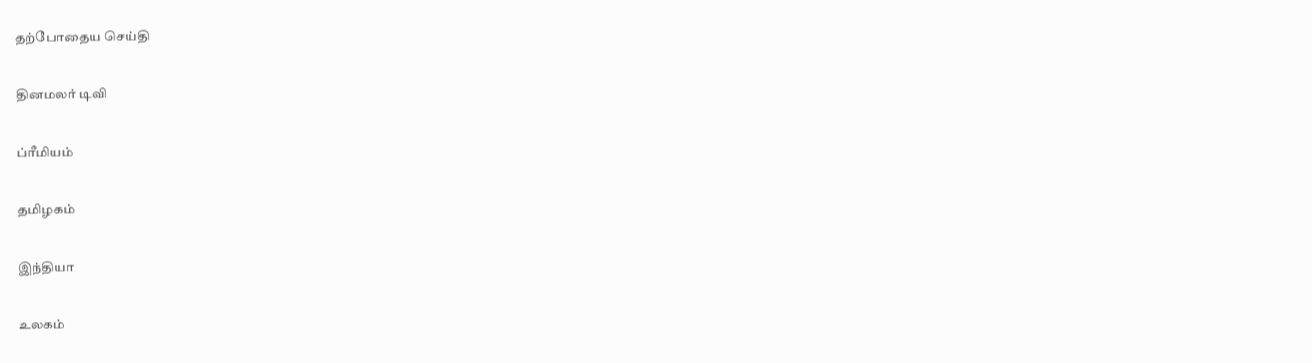தற்போதைய செய்தி


தினமலர் டிவி


ப்ரீமியம்


தமிழகம்


இந்தியா


உலகம்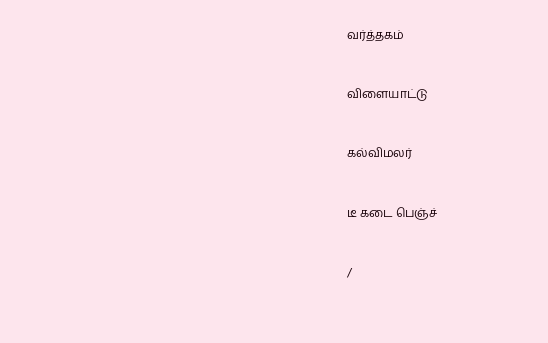வர்த்தகம்


விளையாட்டு


கல்விமலர்


டீ கடை பெஞ்ச்


/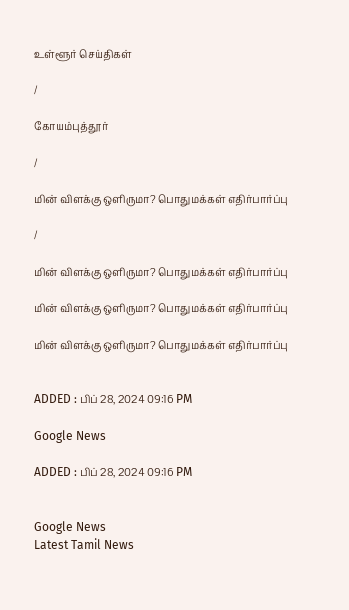உள்ளூர் செய்திகள்

/

கோயம்புத்தூர்

/

மின் விளக்கு ஒளிருமா? பொதுமக்கள் எதிர்பார்ப்பு

/

மின் விளக்கு ஒளிருமா? பொதுமக்கள் எதிர்பார்ப்பு

மின் விளக்கு ஒளிருமா? பொதுமக்கள் எதிர்பார்ப்பு

மின் விளக்கு ஒளிருமா? பொதுமக்கள் எதிர்பார்ப்பு


ADDED : பிப் 28, 2024 09:16 PM

Google News

ADDED : பிப் 28, 2024 09:16 PM


Google News
Latest Tamil News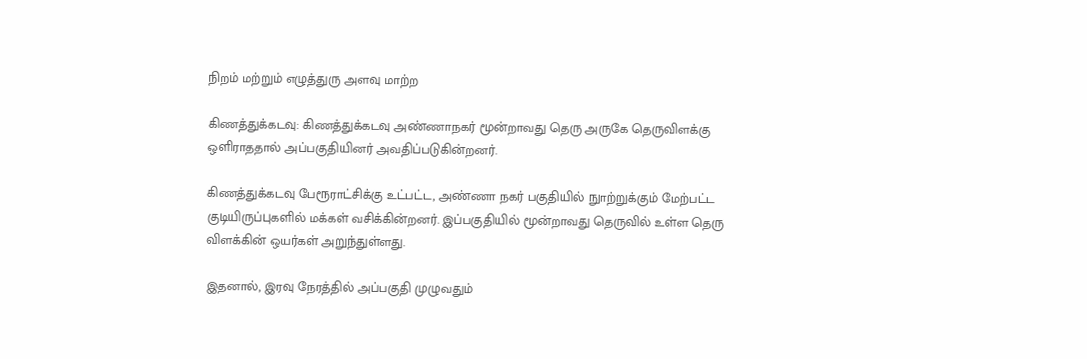நிறம் மற்றும் எழுத்துரு அளவு மாற்ற

கிணத்துக்கடவு: கிணத்துக்கடவு அண்ணாநகர் மூன்றாவது தெரு அருகே தெருவிளக்கு ஒளிராததால் அப்பகுதியினர் அவதிப்படுகின்றனர்.

கிணத்துக்கடவு பேரூராட்சிக்கு உட்பட்ட, அண்ணா நகர் பகுதியில் நுாற்றுக்கும் மேற்பட்ட குடியிருப்புகளில் மக்கள் வசிக்கின்றனர். இப்பகுதியில் மூன்றாவது தெருவில் உள்ள தெரு விளக்கின் ஒயர்கள் அறுந்துள்ளது.

இதனால், இரவு நேரத்தில் அப்பகுதி முழுவதும்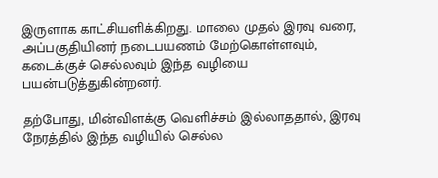இருளாக காட்சியளிக்கிறது. மாலை முதல் இரவு வரை, அப்பகுதியினர் நடைபயணம் மேற்கொள்ளவும், கடைக்குச் செல்லவும் இந்த வழியை பயன்படுத்துகின்றனர்.

தற்போது, மின்விளக்கு வெளிச்சம் இல்லாததால், இரவு நேரத்தில் இந்த வழியில் செல்ல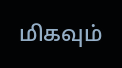மிகவும்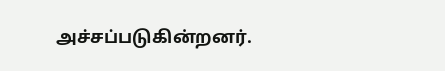அச்சப்படுகின்றனர்.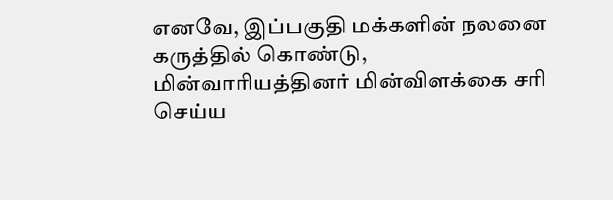எனவே, இப்பகுதி மக்களின் நலனை கருத்தில் கொண்டு, மின்வாரியத்தினர் மின்விளக்கை சரி செய்ய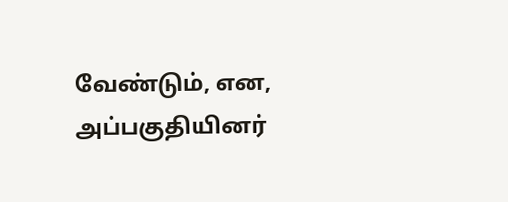வேண்டும், என, அப்பகுதியினர்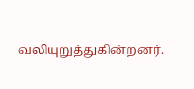வலியுறுத்துகின்றனர்.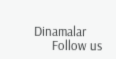Dinamalar
      Follow us